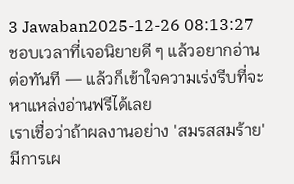3 Jawaban2025-12-26 08:13:27
ชอบเวลาที่เจอนิยายดี ๆ แล้วอยากอ่านต่อทันที — แล้วก็เข้าใจความเร่งรีบที่จะหาแหล่งอ่านฟรีได้เลย
เราเชื่อว่าถ้าผลงานอย่าง 'สมรสสมร้าย' มีการเผ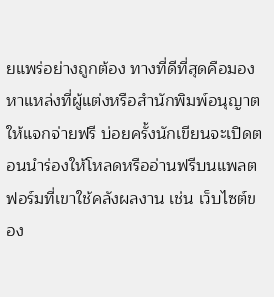ยแพร่อย่างถูกต้อง ทางที่ดีที่สุดคือมองหาแหล่งที่ผู้แต่งหรือสำนักพิมพ์อนุญาตให้แจกจ่ายฟรี บ่อยครั้งนักเขียนจะเปิดตอนนำร่องให้โหลดหรืออ่านฟรีบนแพลตฟอร์มที่เขาใช้คลังผลงาน เช่น เว็บไซต์ของ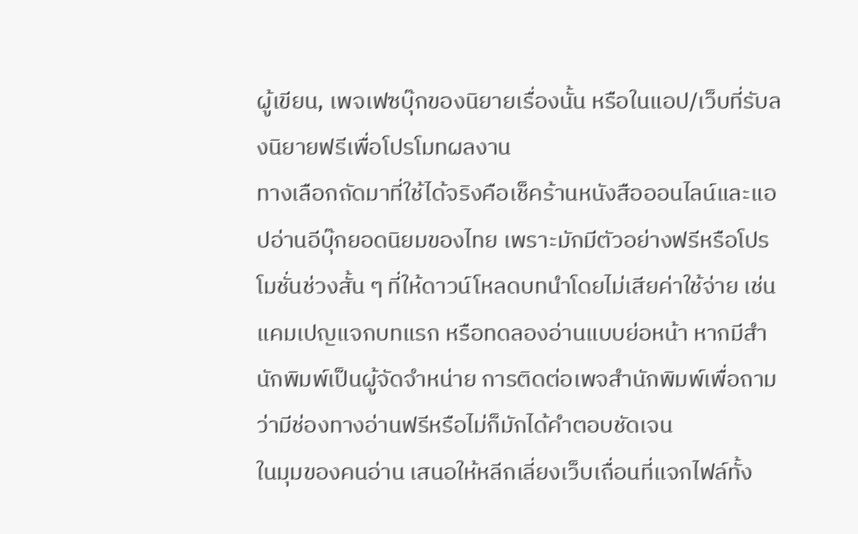ผู้เขียน, เพจเฟซบุ๊กของนิยายเรื่องนั้น หรือในแอป/เว็บที่รับลงนิยายฟรีเพื่อโปรโมทผลงาน
ทางเลือกถัดมาที่ใช้ได้จริงคือเช็คร้านหนังสือออนไลน์และแอปอ่านอีบุ๊กยอดนิยมของไทย เพราะมักมีตัวอย่างฟรีหรือโปรโมชั่นช่วงสั้น ๆ ที่ให้ดาวน์โหลดบทนำโดยไม่เสียค่าใช้จ่าย เช่น แคมเปญแจกบทแรก หรือทดลองอ่านแบบย่อหน้า หากมีสำนักพิมพ์เป็นผู้จัดจำหน่าย การติดต่อเพจสำนักพิมพ์เพื่อถามว่ามีช่องทางอ่านฟรีหรือไม่ก็มักได้คำตอบชัดเจน
ในมุมของคนอ่าน เสนอให้หลีกเลี่ยงเว็บเถื่อนที่แจกไฟล์ทั้ง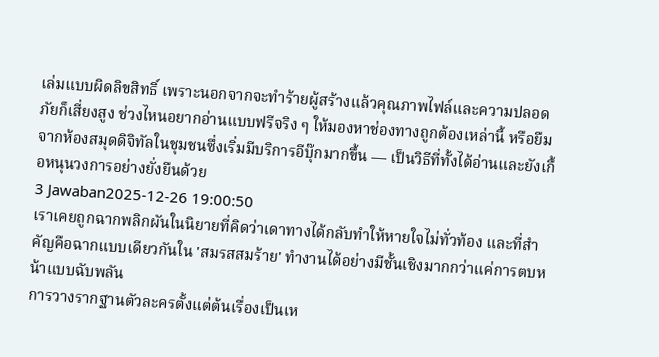เล่มแบบผิดลิขสิทธิ์ เพราะนอกจากจะทำร้ายผู้สร้างแล้วคุณภาพไฟล์และความปลอดภัยก็เสี่ยงสูง ช่วงไหนอยากอ่านแบบฟรีจริง ๆ ให้มองหาช่องทางถูกต้องเหล่านี้ หรือยืมจากห้องสมุดดิจิทัลในชุมชนซึ่งเริ่มมีบริการอีบุ๊กมากขึ้น — เป็นวิธีที่ทั้งได้อ่านและยังเกื้อหนุนวงการอย่างยั่งยืนด้วย
3 Jawaban2025-12-26 19:00:50
เราเคยถูกฉากพลิกผันในนิยายที่คิดว่าเดาทางได้กลับทำให้หายใจไม่ทั่วท้อง และที่สำคัญคือฉากแบบเดียวกันใน 'สมรสสมร้าย' ทำงานได้อย่างมีชั้นเชิงมากกว่าแค่การตบหน้าแบบฉับพลัน
การวางรากฐานตัวละครตั้งแต่ต้นเรื่องเป็นเห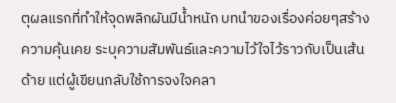ตุผลแรกที่ทำให้จุดพลิกผันมีน้ำหนัก บทนำของเรื่องค่อยๆสร้างความคุ้นเคย ระบุความสัมพันธ์และความไว้ใจไว้ราวกับเป็นเส้นด้าย แต่ผู้เขียนกลับใช้การจงใจคลา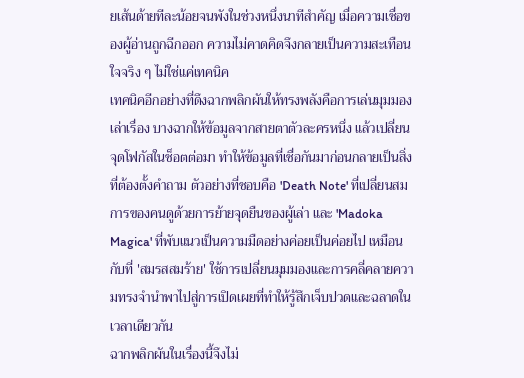ยเส้นด้ายทีละน้อยจนพังในช่วงหนึ่งนาทีสำคัญ เมื่อความเชื่อของผู้อ่านถูกฉีกออก ความไม่คาดคิดจึงกลายเป็นความสะเทือนใจจริง ๆ ไม่ใช่แค่เทคนิค
เทคนิคอีกอย่างที่ดึงฉากพลิกผันให้ทรงพลังคือการเล่นมุมมองเล่าเรื่อง บางฉากให้ข้อมูลจากสายตาตัวละครหนึ่ง แล้วเปลี่ยนจุดโฟกัสในช็อตต่อมา ทำให้ข้อมูลที่เชื่อกันมาก่อนกลายเป็นสิ่งที่ต้องตั้งคำถาม ตัวอย่างที่ชอบคือ 'Death Note' ที่เปลี่ยนสมการของคนดูด้วยการย้ายจุดยืนของผู้เล่า และ 'Madoka Magica' ที่พับแนวเป็นความมืดอย่างค่อยเป็นค่อยไป เหมือนกับที่ 'สมรสสมร้าย' ใช้การเปลี่ยนมุมมองและการคลี่คลายความทรงจำนำพาไปสู่การเปิดเผยที่ทำให้รู้สึกเจ็บปวดและฉลาดในเวลาเดียวกัน
ฉากพลิกผันในเรื่องนี้จึงไม่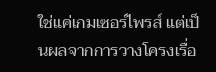ใช่แค่เกมเซอร์ไพรส์ แต่เป็นผลจากการวางโครงเรื่อ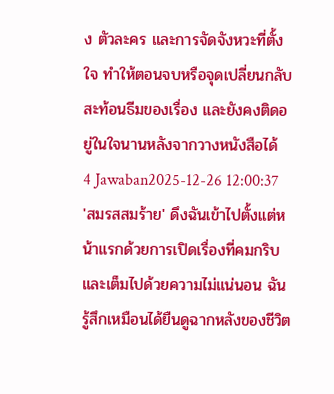ง ตัวละคร และการจัดจังหวะที่ตั้งใจ ทำให้ตอนจบหรือจุดเปลี่ยนกลับสะท้อนธีมของเรื่อง และยังคงติดอยู่ในใจนานหลังจากวางหนังสือได้
4 Jawaban2025-12-26 12:00:37
'สมรสสมร้าย' ดึงฉันเข้าไปตั้งแต่หน้าแรกด้วยการเปิดเรื่องที่คมกริบและเต็มไปด้วยความไม่แน่นอน ฉันรู้สึกเหมือนได้ยืนดูฉากหลังของชีวิต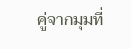คู่จากมุมที่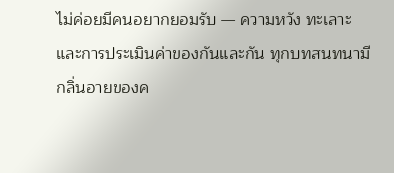ไม่ค่อยมีคนอยากยอมรับ — ความหวัง ทะเลาะ และการประเมินค่าของกันและกัน ทุกบทสนทนามีกลิ่นอายของค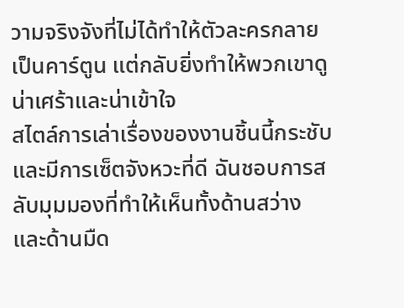วามจริงจังที่ไม่ได้ทำให้ตัวละครกลายเป็นคาร์ตูน แต่กลับยิ่งทำให้พวกเขาดูน่าเศร้าและน่าเข้าใจ
สไตล์การเล่าเรื่องของงานชิ้นนี้กระชับและมีการเซ็ตจังหวะที่ดี ฉันชอบการสลับมุมมองที่ทำให้เห็นทั้งด้านสว่างและด้านมืด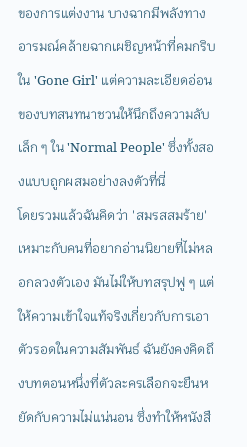ของการแต่งงาน บางฉากมีพลังทางอารมณ์คล้ายฉากเผชิญหน้าที่คมกริบใน 'Gone Girl' แต่ความละเอียดอ่อนของบทสนทนาชวนให้นึกถึงความลับเล็ก ๆ ใน 'Normal People' ซึ่งทั้งสองแบบถูกผสมอย่างลงตัวที่นี่
โดยรวมแล้วฉันคิดว่า 'สมรสสมร้าย' เหมาะกับคนที่อยากอ่านนิยายที่ไม่หลอกลวงตัวเอง มันไม่ให้บทสรุปฟู ๆ แต่ให้ความเข้าใจแท้จริงเกี่ยวกับการเอาตัวรอดในความสัมพันธ์ ฉันยังคงคิดถึงบทตอนหนึ่งที่ตัวละครเลือกจะยืนหยัดกับความไม่แน่นอน ซึ่งทำให้หนังสื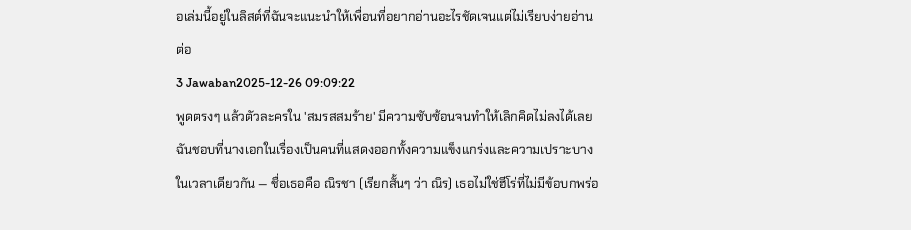อเล่มนี้อยู่ในลิสต์ที่ฉันจะแนะนำให้เพื่อนที่อยากอ่านอะไรชัดเจนแต่ไม่เรียบง่ายอ่านต่อ
3 Jawaban2025-12-26 09:09:22
พูดตรงๆ แล้วตัวละครใน 'สมรสสมร้าย' มีความซับซ้อนจนทำให้เลิกคิดไม่ลงได้เลย ฉันชอบที่นางเอกในเรื่องเป็นคนที่แสดงออกทั้งความแข็งแกร่งและความเปราะบางในเวลาเดียวกัน — ชื่อเธอคือ ณิรชา (เรียกสั้นๆ ว่า ณิร) เธอไม่ใช่ฮีโร่ที่ไม่มีข้อบกพร่อ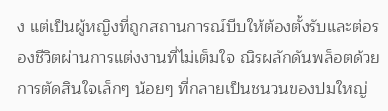ง แต่เป็นผู้หญิงที่ถูกสถานการณ์บีบให้ต้องตั้งรับและต่อรองชีวิตผ่านการแต่งงานที่ไม่เต็มใจ ณิรผลักดันพล็อตด้วยการตัดสินใจเล็กๆ น้อยๆ ที่กลายเป็นชนวนของปมใหญ่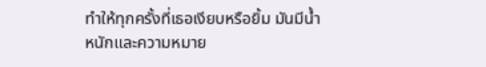ทำให้ทุกครั้งที่เธอเงียบหรือยิ้ม มันมีน้ำหนักและความหมาย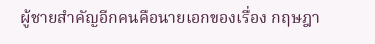ผู้ชายสำคัญอีกคนคือนายเอกของเรื่อง กฤษฎา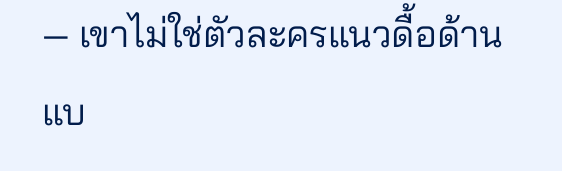— เขาไม่ใช่ตัวละครแนวดื้อด้านแบ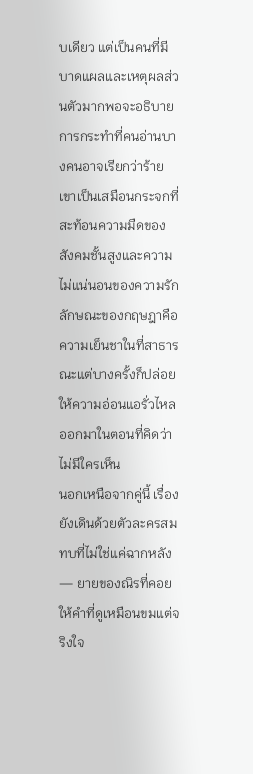บเดียว แต่เป็นคนที่มีบาดแผลและเหตุผลส่วนตัวมากพอจะอธิบายการกระทำที่คนอ่านบางคนอาจเรียกว่าร้าย เขาเป็นเสมือนกระจกที่สะท้อนความมืดของสังคมชั้นสูงและความไม่แน่นอนของความรัก ลักษณะของกฤษฎาคือความเย็นชาในที่สาธารณะแต่บางครั้งก็ปล่อยให้ความอ่อนแอรั่วไหลออกมาในตอนที่คิดว่าไม่มีใครเห็น
นอกเหนือจากคู่นี้ เรื่องยังเดินด้วยตัวละครสมทบที่ไม่ใช่แค่ฉากหลัง — ยายของณิรที่คอยให้คำที่ดูเหมือนขมแต่จริงใจ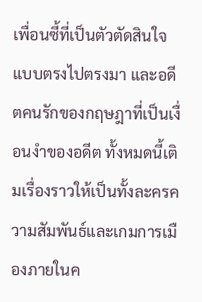เพื่อนซี้ที่เป็นตัวตัดสินใจแบบตรงไปตรงมา และอดีตคนรักของกฤษฎาที่เป็นเงื่อนงำของอดีต ทั้งหมดนี้เติมเรื่องราวให้เป็นทั้งละครความสัมพันธ์และเกมการเมืองภายในค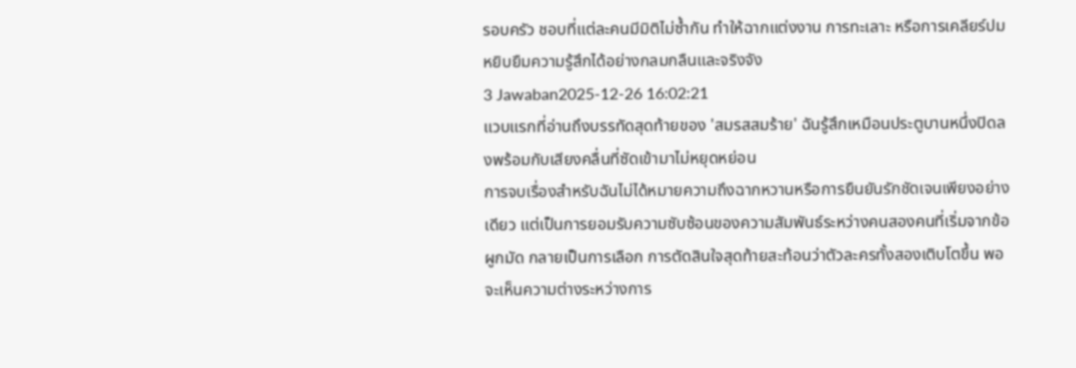รอบครัว ชอบที่แต่ละคนมีมิติไม่ซ้ำกัน ทำให้ฉากแต่งงาน การทะเลาะ หรือการเคลียร์ปมหยิบยืมความรู้สึกได้อย่างกลมกลืนและจริงจัง
3 Jawaban2025-12-26 16:02:21
แวบแรกที่อ่านถึงบรรทัดสุดท้ายของ 'สมรสสมร้าย' ฉันรู้สึกเหมือนประตูบานหนึ่งปิดลงพร้อมกับเสียงคลื่นที่ซัดเข้ามาไม่หยุดหย่อน
การจบเรื่องสำหรับฉันไม่ได้หมายความถึงฉากหวานหรือการยืนยันรักชัดเจนเพียงอย่างเดียว แต่เป็นการยอมรับความซับซ้อนของความสัมพันธ์ระหว่างคนสองคนที่เริ่มจากข้อผูกมัด กลายเป็นการเลือก การตัดสินใจสุดท้ายสะท้อนว่าตัวละครทั้งสองเติบโตขึ้น พอจะเห็นความต่างระหว่างการ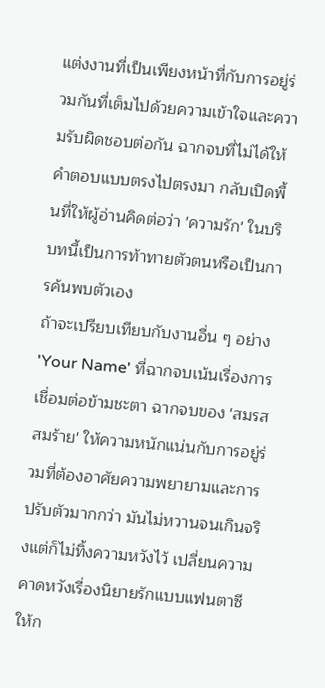แต่งงานที่เป็นเพียงหน้าที่กับการอยู่ร่วมกันที่เต็มไปด้วยความเข้าใจและความรับผิดชอบต่อกัน ฉากจบที่ไม่ได้ให้คำตอบแบบตรงไปตรงมา กลับเปิดพื้นที่ให้ผู้อ่านคิดต่อว่า 'ความรัก' ในบริบทนี้เป็นการท้าทายตัวตนหรือเป็นการค้นพบตัวเอง
ถ้าจะเปรียบเทียบกับงานอื่น ๆ อย่าง 'Your Name' ที่ฉากจบเน้นเรื่องการเชื่อมต่อข้ามชะตา ฉากจบของ 'สมรสสมร้าย' ให้ความหนักแน่นกับการอยู่ร่วมที่ต้องอาศัยความพยายามและการปรับตัวมากกว่า มันไม่หวานจนเกินจริงแต่ก็ไม่ทิ้งความหวังไว้ เปลี่ยนความคาดหวังเรื่องนิยายรักแบบแฟนตาซี ให้ก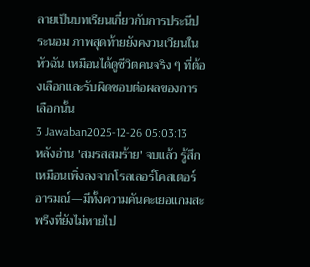ลายเป็นบทเรียนเกี่ยวกับการประนีประนอม ภาพสุดท้ายยังคงวนเวียนในหัวฉัน เหมือนได้ดูชีวิตคนจริง ๆ ที่ต้องเลือกและรับผิดชอบต่อผลของการเลือกนั้น
3 Jawaban2025-12-26 05:03:13
หลังอ่าน 'สมรสสมร้าย' จบแล้ว รู้สึกเหมือนเพิ่งลงจากโรลเลอร์โคสเตอร์อารมณ์—มีทั้งความคันคะเยอแกมสะพรึงที่ยังไม่หายไป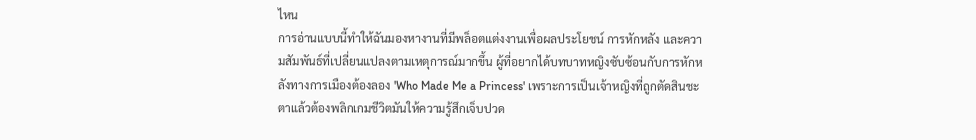ไหน
การอ่านแบบนี้ทำให้ฉันมองหางานที่มีพล็อตแต่งงานเพื่อผลประโยชน์ การหักหลัง และความสัมพันธ์ที่เปลี่ยนแปลงตามเหตุการณ์มากขึ้น ผู้ที่อยากได้บทบาทหญิงซับซ้อนกับการหักหลังทางการเมืองต้องลอง 'Who Made Me a Princess' เพราะการเป็นเจ้าหญิงที่ถูกตัดสินชะตาแล้วต้องพลิกเกมชีวิตมันให้ความรู้สึกเจ็บปวด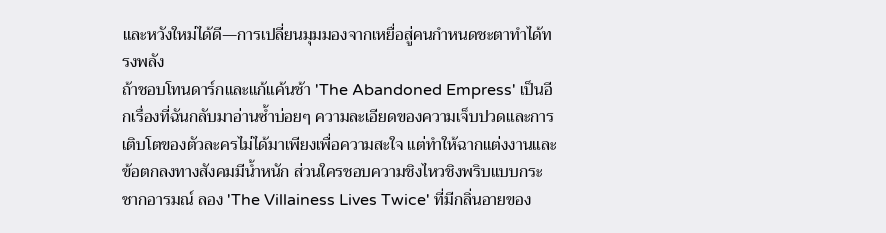และหวังใหม่ได้ดี—การเปลี่ยนมุมมองจากเหยื่อสู่คนกำหนดชะตาทำได้ทรงพลัง
ถ้าชอบโทนดาร์กและแก้แค้นช้า 'The Abandoned Empress' เป็นอีกเรื่องที่ฉันกลับมาอ่านซ้ำบ่อยๆ ความละเอียดของความเจ็บปวดและการเติบโตของตัวละครไม่ได้มาเพียงเพื่อความสะใจ แต่ทำให้ฉากแต่งงานและข้อตกลงทางสังคมมีน้ำหนัก ส่วนใครชอบความชิงไหวชิงพริบแบบกระชากอารมณ์ ลอง 'The Villainess Lives Twice' ที่มีกลิ่นอายของ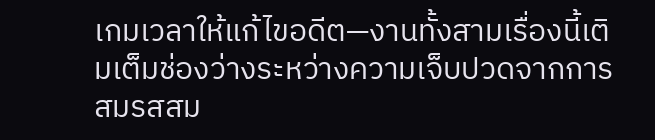เกมเวลาให้แก้ไขอดีต—งานทั้งสามเรื่องนี้เติมเต็มช่องว่างระหว่างความเจ็บปวดจากการสมรสสม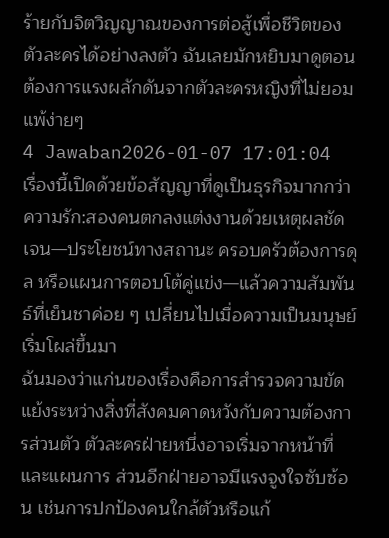ร้ายกับจิตวิญญาณของการต่อสู้เพื่อชีวิตของตัวละครได้อย่างลงตัว ฉันเลยมักหยิบมาดูตอนต้องการแรงผลักดันจากตัวละครหญิงที่ไม่ยอมแพ้ง่ายๆ
4 Jawaban2026-01-07 17:01:04
เรื่องนี้เปิดด้วยข้อสัญญาที่ดูเป็นธุรกิจมากกว่าความรัก:สองคนตกลงแต่งงานด้วยเหตุผลชัดเจน—ประโยชน์ทางสถานะ ครอบครัวต้องการดุล หรือแผนการตอบโต้คู่แข่ง—แล้วความสัมพันธ์ที่เย็นชาค่อย ๆ เปลี่ยนไปเมื่อความเป็นมนุษย์เริ่มโผล่ขึ้นมา
ฉันมองว่าแก่นของเรื่องคือการสำรวจความขัดแย้งระหว่างสิ่งที่สังคมคาดหวังกับความต้องการส่วนตัว ตัวละครฝ่ายหนึ่งอาจเริ่มจากหน้าที่และแผนการ ส่วนอีกฝ่ายอาจมีแรงจูงใจซับซ้อน เช่นการปกป้องคนใกล้ตัวหรือแก้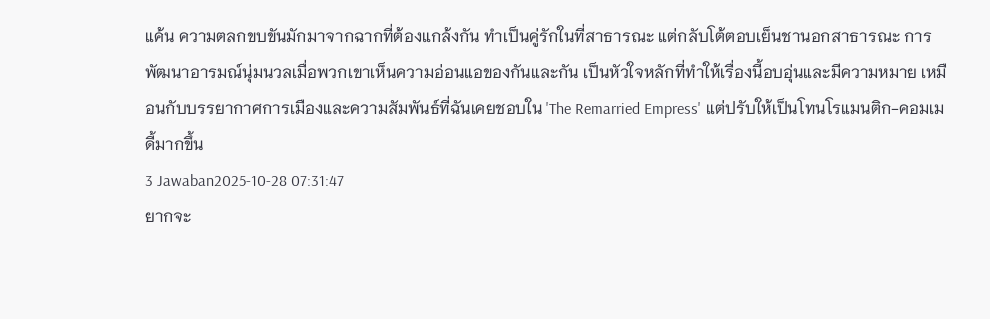แค้น ความตลกขบขันมักมาจากฉากที่ต้องแกล้งกัน ทำเป็นคู่รักในที่สาธารณะ แต่กลับโต้ตอบเย็นชานอกสาธารณะ การพัฒนาอารมณ์นุ่มนวลเมื่อพวกเขาเห็นความอ่อนแอของกันและกัน เป็นหัวใจหลักที่ทำให้เรื่องนี้อบอุ่นและมีความหมาย เหมือนกับบรรยากาศการเมืองและความสัมพันธ์ที่ฉันเคยชอบใน 'The Remarried Empress' แต่ปรับให้เป็นโทนโรแมนติก-คอมเมดี้มากขึ้น
3 Jawaban2025-10-28 07:31:47
ยากจะ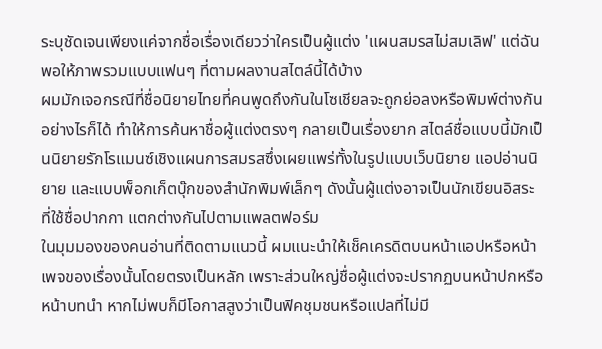ระบุชัดเจนเพียงแค่จากชื่อเรื่องเดียวว่าใครเป็นผู้แต่ง 'แผนสมรสไม่สมเลิฟ' แต่ฉันพอให้ภาพรวมแบบแฟนๆ ที่ตามผลงานสไตล์นี้ได้บ้าง
ผมมักเจอกรณีที่ชื่อนิยายไทยที่คนพูดถึงกันในโซเชียลจะถูกย่อลงหรือพิมพ์ต่างกันอย่างไรก็ได้ ทำให้การค้นหาชื่อผู้แต่งตรงๆ กลายเป็นเรื่องยาก สไตล์ชื่อแบบนี้มักเป็นนิยายรักโรแมนซ์เชิงแผนการสมรสซึ่งเผยแพร่ทั้งในรูปแบบเว็บนิยาย แอปอ่านนิยาย และแบบพ็อกเก็ตบุ๊กของสำนักพิมพ์เล็กๆ ดังนั้นผู้แต่งอาจเป็นนักเขียนอิสระที่ใช้ชื่อปากกา แตกต่างกันไปตามแพลตฟอร์ม
ในมุมมองของคนอ่านที่ติดตามแนวนี้ ผมแนะนำให้เช็คเครดิตบนหน้าแอปหรือหน้าเพจของเรื่องนั้นโดยตรงเป็นหลัก เพราะส่วนใหญ่ชื่อผู้แต่งจะปรากฏบนหน้าปกหรือหน้าบทนำ หากไม่พบก็มีโอกาสสูงว่าเป็นฟิคชุมชนหรือแปลที่ไม่มี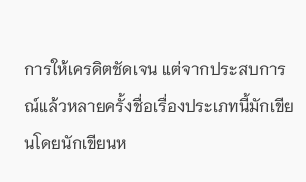การให้เครดิตชัดเจน แต่จากประสบการณ์แล้วหลายครั้งชื่อเรื่องประเภทนี้มักเขียนโดยนักเขียนห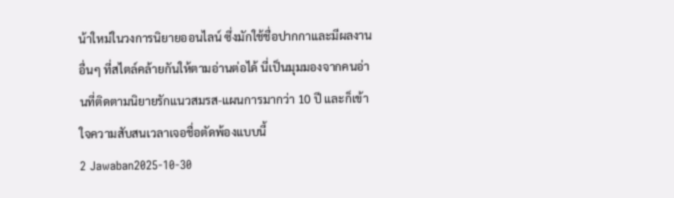น้าใหม่ในวงการนิยายออนไลน์ ซึ่งมักใช้ชื่อปากกาและมีผลงานอื่นๆ ที่สไตล์คล้ายกันให้ตามอ่านต่อได้ นี่เป็นมุมมองจากคนอ่านที่ติดตามนิยายรักแนวสมรส-แผนการมากว่า 10 ปี และก็เข้าใจความสับสนเวลาเจอชื่อตัดพ้องแบบนี้
2 Jawaban2025-10-30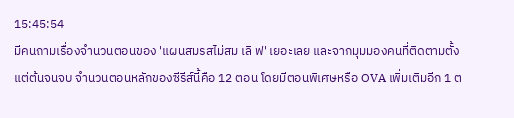15:45:54
มีคนถามเรื่องจำนวนตอนของ 'แผนสมรสไม่สม เลิ ฟ' เยอะเลย และจากมุมมองคนที่ติดตามตั้งแต่ต้นจนจบ จำนวนตอนหลักของซีรีส์นี้คือ 12 ตอน โดยมีตอนพิเศษหรือ OVA เพิ่มเติมอีก 1 ต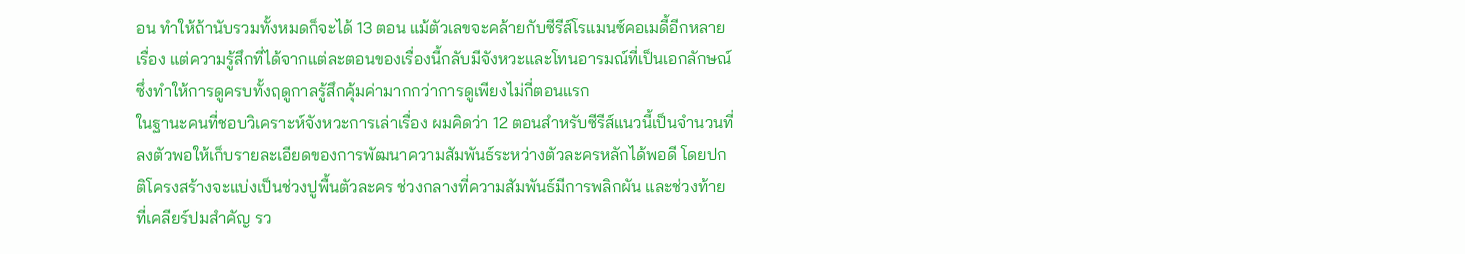อน ทำให้ถ้านับรวมทั้งหมดก็จะได้ 13 ตอน แม้ตัวเลขจะคล้ายกับซีรีส์โรแมนซ์คอเมดี้อีกหลายเรื่อง แต่ความรู้สึกที่ได้จากแต่ละตอนของเรื่องนี้กลับมีจังหวะและโทนอารมณ์ที่เป็นเอกลักษณ์ ซึ่งทำให้การดูครบทั้งฤดูกาลรู้สึกคุ้มค่ามากกว่าการดูเพียงไม่กี่ตอนแรก
ในฐานะคนที่ชอบวิเคราะห์จังหวะการเล่าเรื่อง ผมคิดว่า 12 ตอนสำหรับซีรีส์แนวนี้เป็นจำนวนที่ลงตัวพอให้เก็บรายละเอียดของการพัฒนาความสัมพันธ์ระหว่างตัวละครหลักได้พอดี โดยปกติโครงสร้างจะแบ่งเป็นช่วงปูพื้นตัวละคร ช่วงกลางที่ความสัมพันธ์มีการพลิกผัน และช่วงท้ายที่เคลียร์ปมสำคัญ รว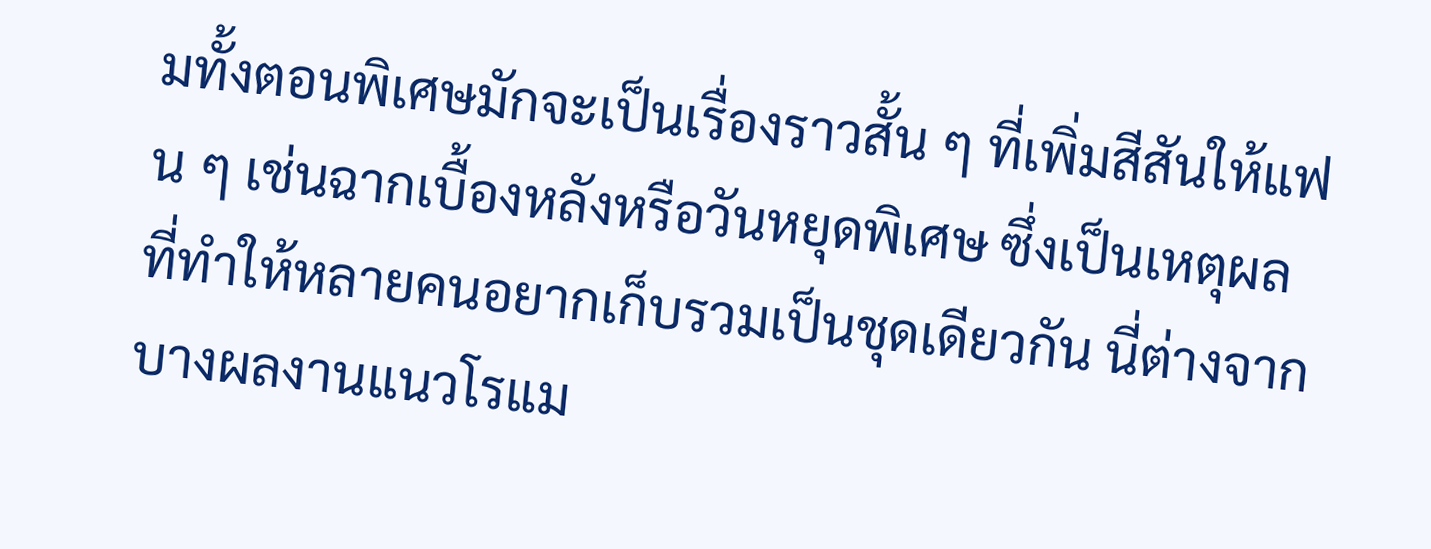มทั้งตอนพิเศษมักจะเป็นเรื่องราวสั้น ๆ ที่เพิ่มสีสันให้แฟน ๆ เช่นฉากเบื้องหลังหรือวันหยุดพิเศษ ซึ่งเป็นเหตุผลที่ทำให้หลายคนอยากเก็บรวมเป็นชุดเดียวกัน นี่ต่างจากบางผลงานแนวโรแม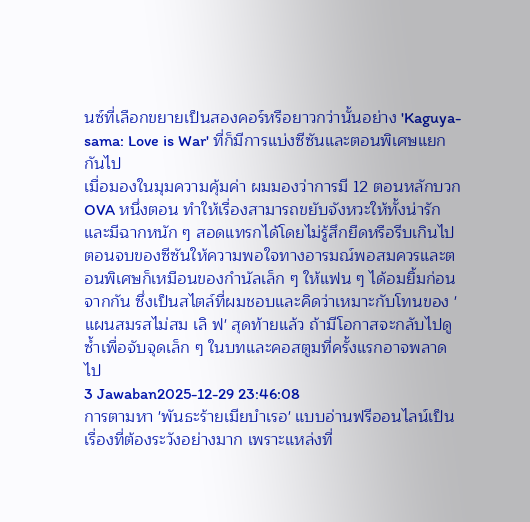นซ์ที่เลือกขยายเป็นสองคอร์หรือยาวกว่านั้นอย่าง 'Kaguya-sama: Love is War' ที่ก็มีการแบ่งซีซันและตอนพิเศษแยกกันไป
เมื่อมองในมุมความคุ้มค่า ผมมองว่าการมี 12 ตอนหลักบวก OVA หนึ่งตอน ทำให้เรื่องสามารถขยับจังหวะให้ทั้งน่ารักและมีฉากหนัก ๆ สอดแทรกได้โดยไม่รู้สึกยืดหรือรีบเกินไป ตอนจบของซีซันให้ความพอใจทางอารมณ์พอสมควรและตอนพิเศษก็เหมือนของกำนัลเล็ก ๆ ให้แฟน ๆ ได้อมยิ้มก่อนจากกัน ซึ่งเป็นสไตล์ที่ผมชอบและคิดว่าเหมาะกับโทนของ 'แผนสมรสไม่สม เลิ ฟ' สุดท้ายแล้ว ถ้ามีโอกาสจะกลับไปดูซ้ำเพื่อจับจุดเล็ก ๆ ในบทและคอสตูมที่ครั้งแรกอาจพลาดไป
3 Jawaban2025-12-29 23:46:08
การตามหา 'พันธะร้ายเมียบำเรอ' แบบอ่านฟรีออนไลน์เป็นเรื่องที่ต้องระวังอย่างมาก เพราะแหล่งที่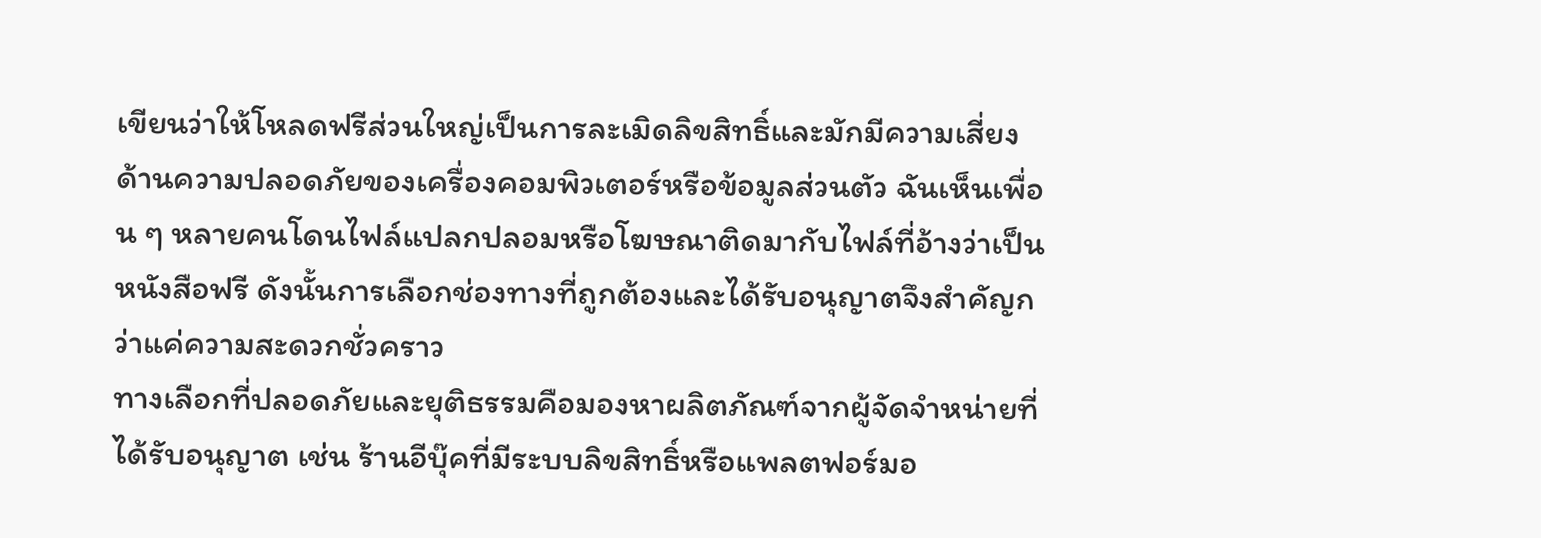เขียนว่าให้โหลดฟรีส่วนใหญ่เป็นการละเมิดลิขสิทธิ์และมักมีความเสี่ยงด้านความปลอดภัยของเครื่องคอมพิวเตอร์หรือข้อมูลส่วนตัว ฉันเห็นเพื่อน ๆ หลายคนโดนไฟล์แปลกปลอมหรือโฆษณาติดมากับไฟล์ที่อ้างว่าเป็นหนังสือฟรี ดังนั้นการเลือกช่องทางที่ถูกต้องและได้รับอนุญาตจึงสำคัญกว่าแค่ความสะดวกชั่วคราว
ทางเลือกที่ปลอดภัยและยุติธรรมคือมองหาผลิตภัณฑ์จากผู้จัดจำหน่ายที่ได้รับอนุญาต เช่น ร้านอีบุ๊คที่มีระบบลิขสิทธิ์หรือแพลตฟอร์มอ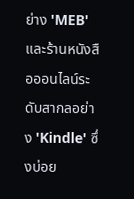ย่าง 'MEB' และร้านหนังสือออนไลน์ระดับสากลอย่าง 'Kindle' ซึ่งบ่อย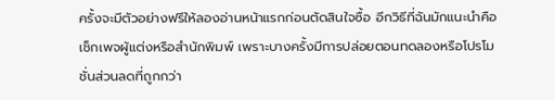ครั้งจะมีตัวอย่างฟรีให้ลองอ่านหน้าแรกก่อนตัดสินใจซื้อ อีกวิธีที่ฉันมักแนะนำคือเช็กเพจผู้แต่งหรือสำนักพิมพ์ เพราะบางครั้งมีการปล่อยตอนทดลองหรือโปรโมชั่นส่วนลดที่ถูกกว่า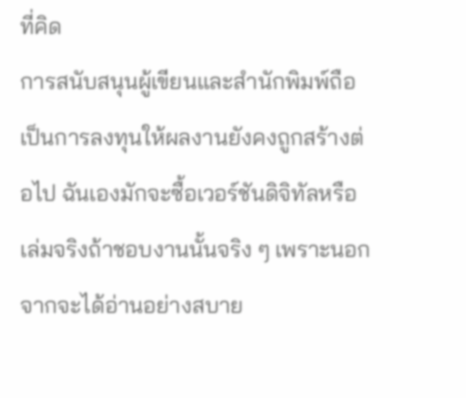ที่คิด
การสนับสนุนผู้เขียนและสำนักพิมพ์ถือเป็นการลงทุนให้ผลงานยังคงถูกสร้างต่อไป ฉันเองมักจะซื้อเวอร์ชันดิจิทัลหรือเล่มจริงถ้าชอบงานนั้นจริง ๆ เพราะนอกจากจะได้อ่านอย่างสบาย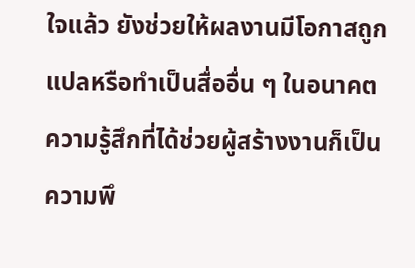ใจแล้ว ยังช่วยให้ผลงานมีโอกาสถูกแปลหรือทำเป็นสื่ออื่น ๆ ในอนาคต ความรู้สึกที่ได้ช่วยผู้สร้างงานก็เป็นความพึ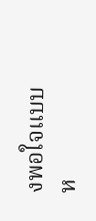งพอใจแบบห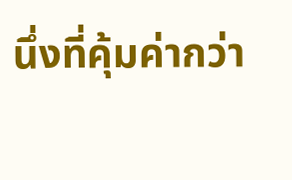นึ่งที่คุ้มค่ากว่า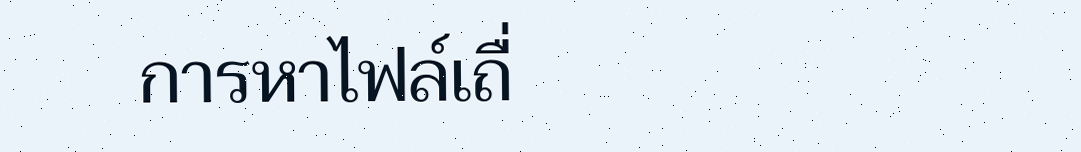การหาไฟล์เถื่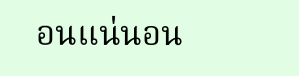อนแน่นอน